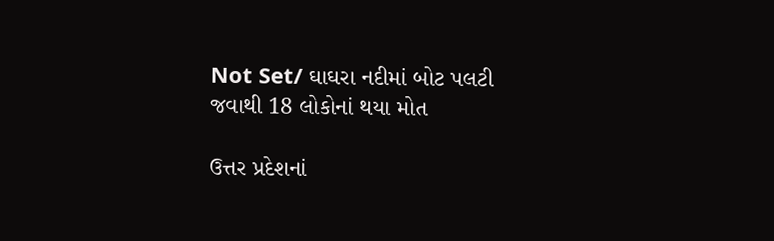Not Set/ ઘાઘરા નદીમાં બોટ પલટી જવાથી 18 લોકોનાં થયા મોત

ઉત્તર પ્રદેશનાં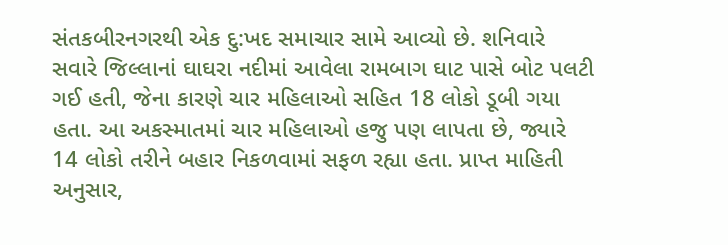સંતકબીરનગરથી એક દુ:ખદ સમાચાર સામે આવ્યો છે. શનિવારે સવારે જિલ્લાનાં ઘાઘરા નદીમાં આવેલા રામબાગ ઘાટ પાસે બોટ પલટી ગઈ હતી, જેના કારણે ચાર મહિલાઓ સહિત 18 લોકો ડૂબી ગયા હતા. આ અકસ્માતમાં ચાર મહિલાઓ હજુ પણ લાપતા છે, જ્યારે 14 લોકો તરીને બહાર નિકળવામાં સફળ રહ્યા હતા. પ્રાપ્ત માહિતી અનુસાર,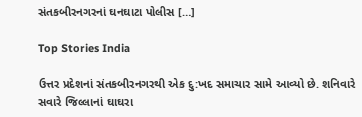સંતકબીરનગરનાં ઘનઘાટા પોલીસ […]

Top Stories India

ઉત્તર પ્રદેશનાં સંતકબીરનગરથી એક દુ:ખદ સમાચાર સામે આવ્યો છે. શનિવારે સવારે જિલ્લાનાં ઘાઘરા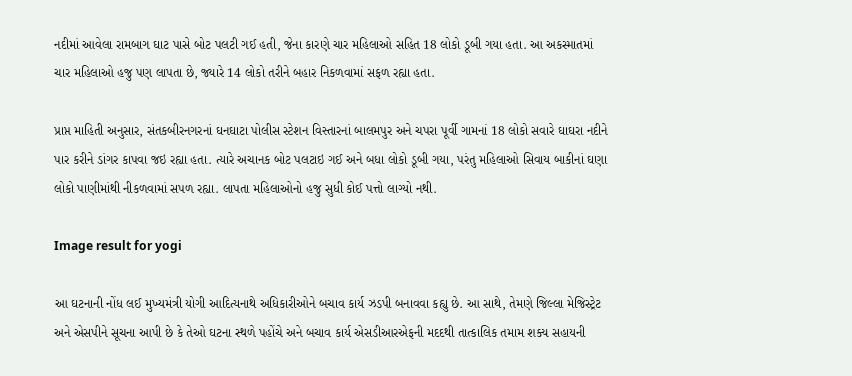નદીમાં આવેલા રામબાગ ઘાટ પાસે બોટ પલટી ગઈ હતી, જેના કારણે ચાર મહિલાઓ સહિત 18 લોકો ડૂબી ગયા હતા. આ અકસ્માતમાં ચાર મહિલાઓ હજુ પણ લાપતા છે, જ્યારે 14 લોકો તરીને બહાર નિકળવામાં સફળ રહ્યા હતા.

પ્રાપ્ત માહિતી અનુસાર, સંતકબીરનગરનાં ઘનઘાટા પોલીસ સ્ટેશન વિસ્તારનાં બાલમપુર અને ચપરા પૂર્વી ગામનાં 18 લોકો સવારે ઘાઘરા નદીને પાર કરીને ડાંગર કાપવા જઇ રહ્યા હતા. ત્યારે અચાનક બોટ પલટાઇ ગઈ અને બધા લોકો ડૂબી ગયા, પરંતુ મહિલાઓ સિવાય બાકીનાં ઘણા લોકો પાણીમાંથી નીકળવામાં સપળ રહ્યા. લાપતા મહિલાઓનો હજુ સુધી કોઈ પત્તો લાગ્યો નથી.

Image result for yogi

આ ઘટનાની નોંધ લઈ મુખ્યમંત્રી યોગી આદિત્યનાથે અધિકારીઓને બચાવ કાર્ય ઝડપી બનાવવા કહ્યુ છે. આ સાથે, તેમણે જિલ્લા મેજિસ્ટ્રેટ અને એસપીને સૂચના આપી છે કે તેઓ ઘટના સ્થળે પહોંચે અને બચાવ કાર્ય એસડીઆરએફની મદદથી તાત્કાલિક તમામ શક્ય સહાયની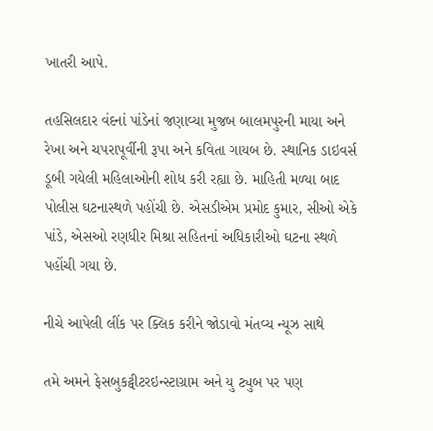ખાતરી આપે.

તહસિલદાર વંદનાં પાંડેનાં જણાવ્યા મુજબ બાલમપુરની માયા અને રેખા અને ચપરાપૂર્વીની રૂપા અને કવિતા ગાયબ છે. સ્થાનિક ડાઇવર્સ ડૂબી ગયેલી મહિલાઓની શોધ કરી રહ્યા છે. માહિતી મળ્યા બાદ પોલીસ ઘટનાસ્થળે પહોંચી છે. એસડીએમ પ્રમોદ કુમાર, સીઓ એકે પાંડે, એસઓ રણધીર મિશ્રા સહિતનાં અધિકારીઓ ઘટના સ્થળે પહોંચી ગયા છે.

નીચે આપેલી લીંક પર ક્લિક કરીને જોડાવો મંતવ્ય ન્યૂઝ સાથે

તમે અમને ફેસબુકટ્વીટરઇન્સ્ટાગ્રામ અને યુ ટ્યુબ પર પણ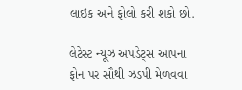લાઇક અને ફોલો કરી શકો છો.

લેટેસ્ટ ન્યૂઝ અપડેટ્સ આપના ફોન પર સૌથી ઝડપી મેળવવા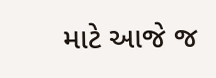માટે આજે જ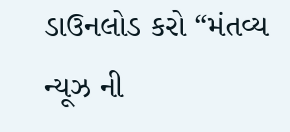ડાઉનલોડ કરો “મંતવ્ય ન્યૂઝ ની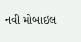નવી મોબાઇલ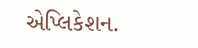એપ્લિકેશન.